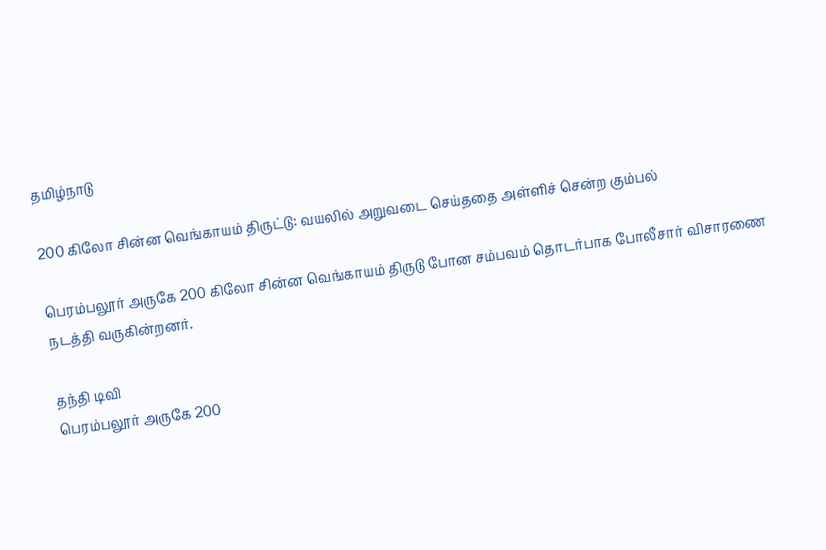தமிழ்நாடு

200 கிலோ சின்ன வெங்காயம் திருட்டு: வயலில் அறுவடை செய்ததை அள்ளிச் சென்ற கும்பல்

பெரம்பலூர் அருகே 200 கிலோ சின்ன வெங்காயம் திருடு போன சம்பவம் தொடர்பாக போலீசார் விசாரணை நடத்தி வருகின்றனர்.

தந்தி டிவி
பெரம்பலூர் அருகே 200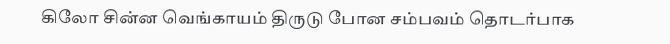கிலோ சின்ன வெங்காயம் திருடு போன சம்பவம் தொடர்பாக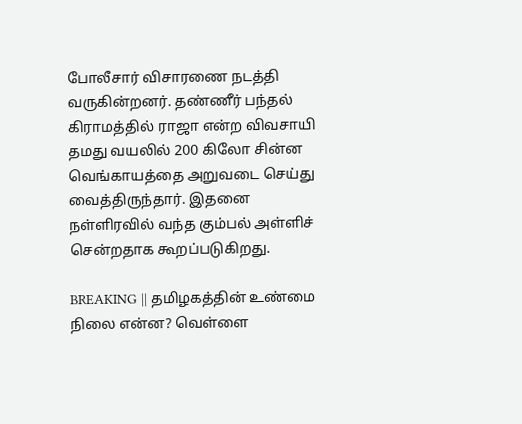போலீசார் விசாரணை நடத்தி வருகின்றனர். தண்ணீர் பந்தல் கிராமத்தில் ராஜா என்ற விவசாயி தமது வயலில் 200 கிலோ சின்ன வெங்காயத்தை அறுவடை செய்து வைத்திருந்தார். இதனை நள்ளிரவில் வந்த கும்பல் அள்ளிச் சென்றதாக கூறப்படுகிறது.

BREAKING || தமிழகத்தின் உண்மை நிலை என்ன? வெள்ளை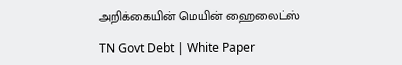அறிக்கையின் மெயின் ஹைலைட்ஸ்

TN Govt Debt | White Paper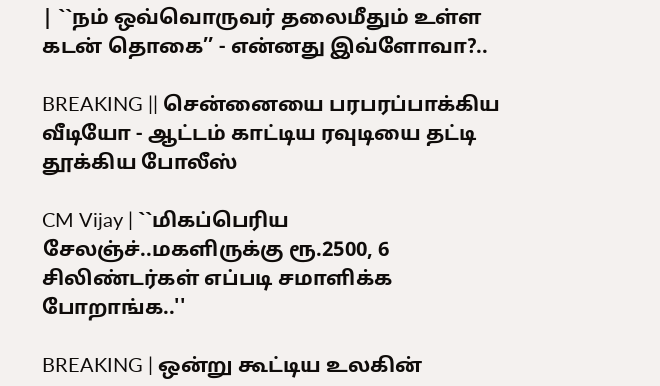| ``நம் ஒவ்வொருவர் தலைமீதும் உள்ள கடன் தொகை’’ - என்னது இவ்ளோவா?..

BREAKING || சென்னையை பரபரப்பாக்கிய வீடியோ - ஆட்டம் காட்டிய ரவுடியை தட்டி தூக்கிய போலீஸ்

CM Vijay | ``மிகப்பெரிய சேலஞ்ச்..மகளிருக்கு ரூ.2500, 6 சிலிண்டர்கள் எப்படி சமாளிக்க போறாங்க..''

BREAKING | ஒன்று கூட்டிய உலகின்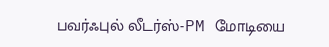பவர்ஃபுல் லீடர்ஸ்-PM மோடியை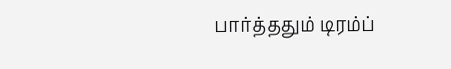பார்த்ததும் டிரம்ப்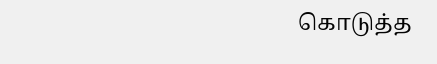கொடுத்த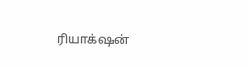ரியாக்‌ஷன்